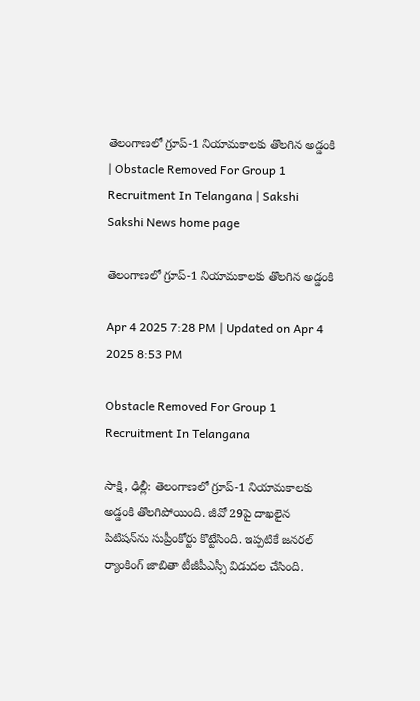తెలంగాణలో గ్రూప్‌-1 నియామకాలకు తొలగిన అడ్డంకి | Obstacle Removed For Group 1 Recruitment In Telangana | Sakshi
Sakshi News home page

తెలంగాణలో గ్రూప్‌-1 నియామకాలకు తొలగిన అడ్డంకి

Apr 4 2025 7:28 PM | Updated on Apr 4 2025 8:53 PM

Obstacle Removed For Group 1 Recruitment In Telangana

సాక్షి, ఢిల్లీ: తెలంగాణలో గ్రూప్‌-1 నియామకాలకు అడ్డంకి తొలగిపోయింది. జీవో 29పై దాఖలైన పిటిషన్‌ను సుప్రీంకోర్టు కొట్టేసింది. ఇప్పటికే జనరల్‌ ర్యాంకింగ్‌ జాబితా టీజీపీఎస్సీ విడుదల చేసింది.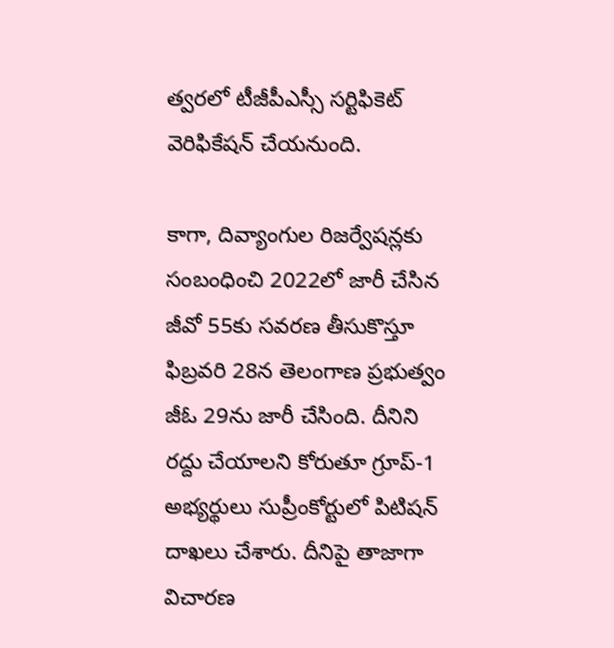త్వరలో టీజీపీఎస్సీ సర్టిఫికెట్ వెరిఫికేషన్‌ చేయనుంది.

కాగా, దివ్యాంగుల రిజ‌ర్వేషన్ల‌కు సంబంధించి 2022లో జారీ చేసిన జీవో 55కు స‌వ‌ర‌ణ తీసుకొస్తూ ఫిబ్ర‌వ‌రి 28న తెలంగాణ ప్రభుత్వం జీఓ 29ను జారీ చేసింది. దీనిని ర‌ద్దు చేయాల‌ని కోరుతూ గ్రూప్-1 అభ్య‌ర్థులు సుప్రీంకోర్టులో పిటిష‌న్ దాఖ‌లు చేశారు. దీనిపై తాజాగా విచార‌ణ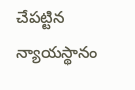చేప‌ట్టిన న్యాయ‌స్థానం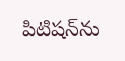పిటిష‌న్‌ను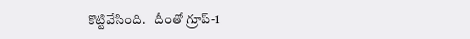కొట్టివేసింది.   దీంతో గ్రూప్-1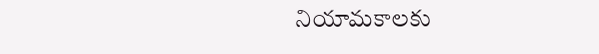నియామకాల‌కు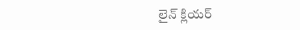లైన్‌ క్లియర్‌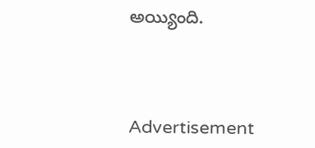అయ్యింది.




Advertisement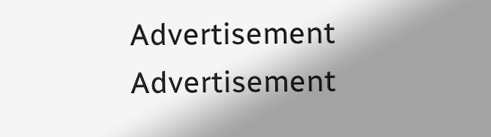Advertisement
Advertisement